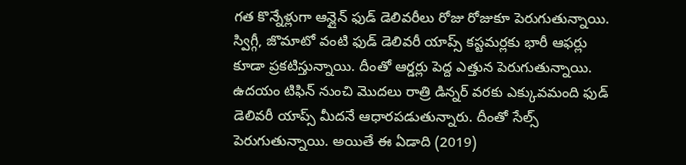గత కొన్నేళ్లుగా ఆన్లైన్ ఫుడ్ డెలివరీలు రోజు రోజుకూ పెరుగుతున్నాయి. స్విగ్గీ, జొమాటో వంటి ఫుడ్ డెలివరీ యాప్స్ కస్టమర్లకు భారీ ఆఫర్లు కూడా ప్రకటిస్తున్నాయి. దీంతో ఆర్డర్లు పెద్ద ఎత్తున పెరుగుతున్నాయి. ఉదయం టిఫిన్ నుంచి మొదలు రాత్రి డిన్నర్ వరకు ఎక్కువమంది ఫుడ్ డెలివరీ యాప్స్ మీదనే ఆధారపడుతున్నారు. దీంతో సేల్స్ పెరుగుతున్నాయి. అయితే ఈ ఏడాది (2019)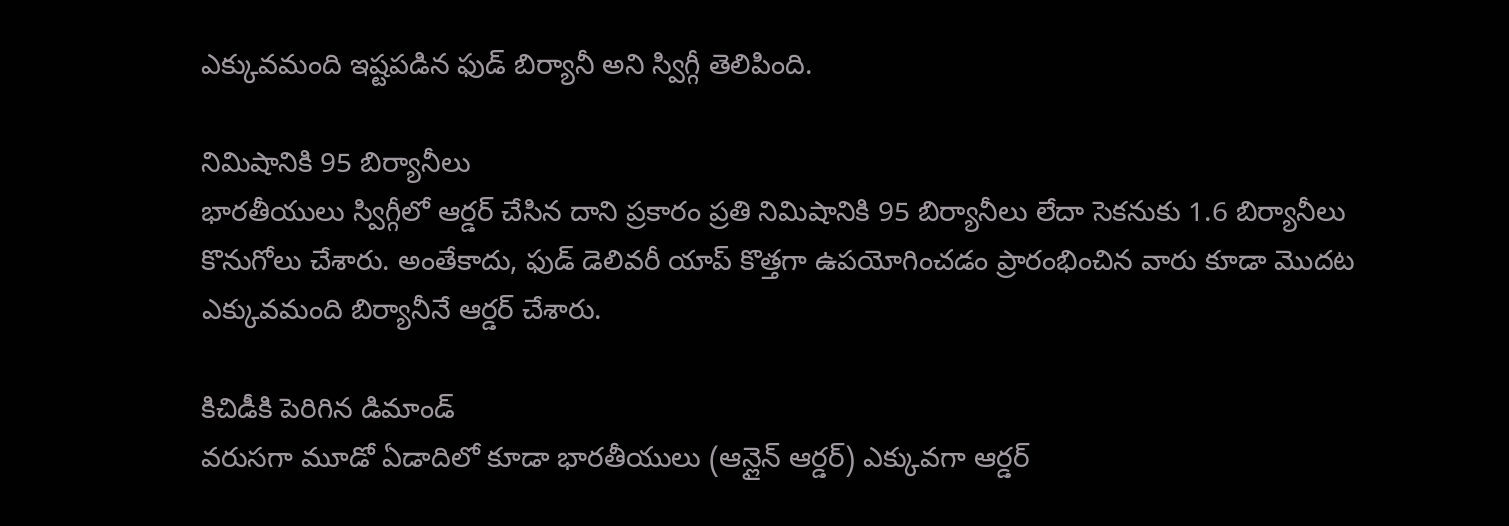ఎక్కువమంది ఇష్టపడిన ఫుడ్ బిర్యానీ అని స్విగ్గీ తెలిపింది.

నిమిషానికి 95 బిర్యానీలు
భారతీయులు స్విగ్గీలో ఆర్డర్ చేసిన దాని ప్రకారం ప్రతి నిమిషానికి 95 బిర్యానీలు లేదా సెకనుకు 1.6 బిర్యానీలు కొనుగోలు చేశారు. అంతేకాదు, ఫుడ్ డెలివరీ యాప్ కొత్తగా ఉపయోగించడం ప్రారంభించిన వారు కూడా మొదట ఎక్కువమంది బిర్యానీనే ఆర్డర్ చేశారు.

కిచిడీకి పెరిగిన డిమాండ్
వరుసగా మూడో ఏడాదిలో కూడా భారతీయులు (ఆన్లైన్ ఆర్డర్) ఎక్కువగా ఆర్డర్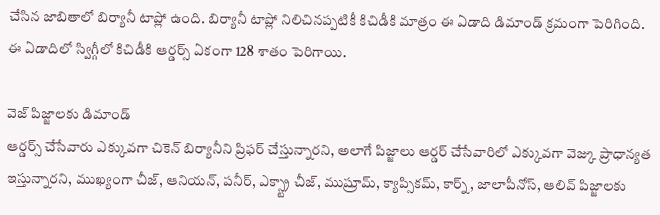చేసిన జాబితాలో బిర్యానీ టాప్లో ఉంది. బిర్యానీ టాప్లో నిలిచినప్పటికీ కిచిడీకి మాత్రం ఈ ఏడాది డిమాండ్ క్రమంగా పెరిగింది. ఈ ఏడాదిలో స్విగ్గీలో కిచిడీకి ఆర్డర్స్ ఏకంగా 128 శాతం పెరిగాయి.

వెజ్ పిజ్జాలకు డిమాండ్
ఆర్డర్స్ చేసేవారు ఎక్కువగా చికెన్ బిర్యానీని ప్రిఫర్ చేస్తున్నారని, అలాగే పిజ్జాలు ఆర్డర్ చేసేవారిలో ఎక్కువగా వెజ్కు ప్రాధాన్యత ఇస్తున్నారని, ముఖ్యంగా చీజ్, ఆనియన్, పనీర్, ఎక్స్ట్రా చీజ్, ముష్రూమ్, క్యాప్సికమ్, కార్న్, జాలాపీనోస్, ఆలివ్ పిజ్జాలకు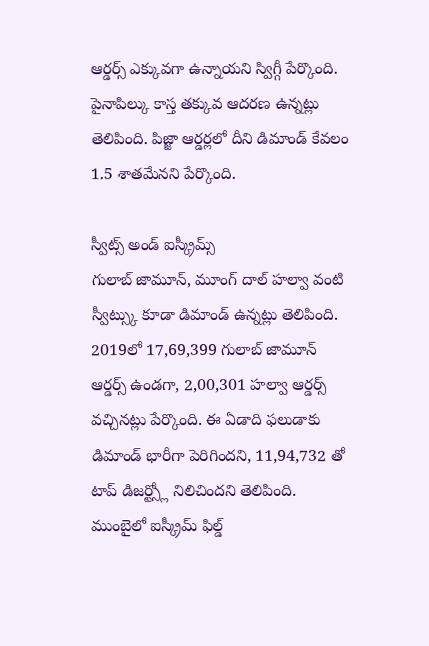ఆర్డర్స్ ఎక్కువగా ఉన్నాయని స్విగ్గీ పేర్కొంది. పైనాపిల్కు కాస్త తక్కువ ఆదరణ ఉన్నట్లు తెలిపింది. పిజ్జా ఆర్డర్లలో దీని డిమాండ్ కేవలం 1.5 శాతమేనని పేర్కొంది.

స్వీట్స్ అండ్ ఐస్క్రీమ్స్
గులాబ్ జామూన్, మూంగ్ దాల్ హల్వా వంటి స్వీట్స్కు కూడా డిమాండ్ ఉన్నట్లు తెలిపింది. 2019లో 17,69,399 గులాబ్ జామూన్ ఆర్డర్స్ ఉండగా, 2,00,301 హల్వా ఆర్డర్స్ వచ్చినట్లు పేర్కొంది. ఈ ఏడాది ఫలుడాకు డిమాండ్ భారీగా పెరిగిందని, 11,94,732 తో టాప్ డిజర్ట్స్లో నిలిచిందని తెలిపింది. ముంబైలో ఐస్క్రీమ్ ఫిల్డ్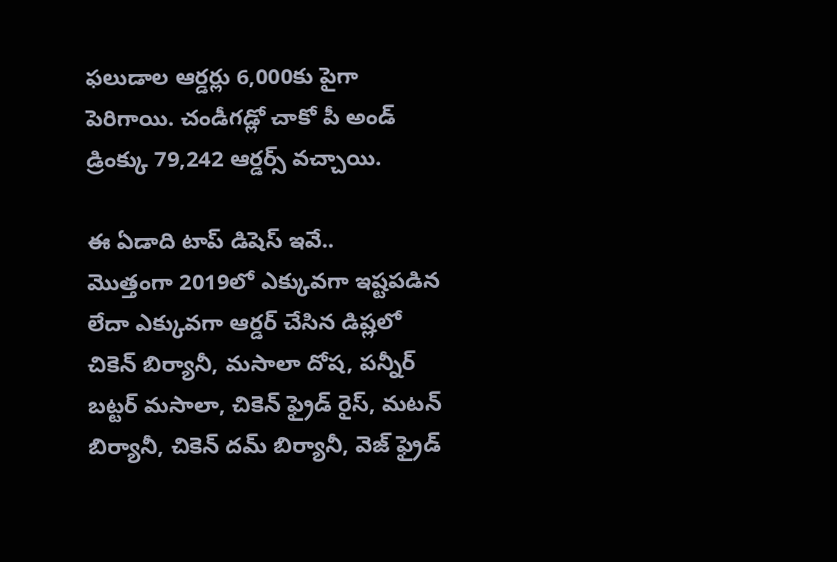ఫలుడాల ఆర్డర్లు 6,000కు పైగా పెరిగాయి. చండీగడ్లో చాకో పీ అండ్ డ్రింక్కు 79,242 ఆర్డర్స్ వచ్చాయి.

ఈ ఏడాది టాప్ డిషెస్ ఇవే..
మొత్తంగా 2019లో ఎక్కువగా ఇష్టపడిన లేదా ఎక్కువగా ఆర్డర్ చేసిన డిష్లలో చికెన్ బిర్యానీ, మసాలా దోష, పన్నీర్ బట్టర్ మసాలా, చికెన్ ఫ్రైడ్ రైస్, మటన్ బిర్యానీ, చికెన్ దమ్ బిర్యానీ, వెజ్ ఫ్రైడ్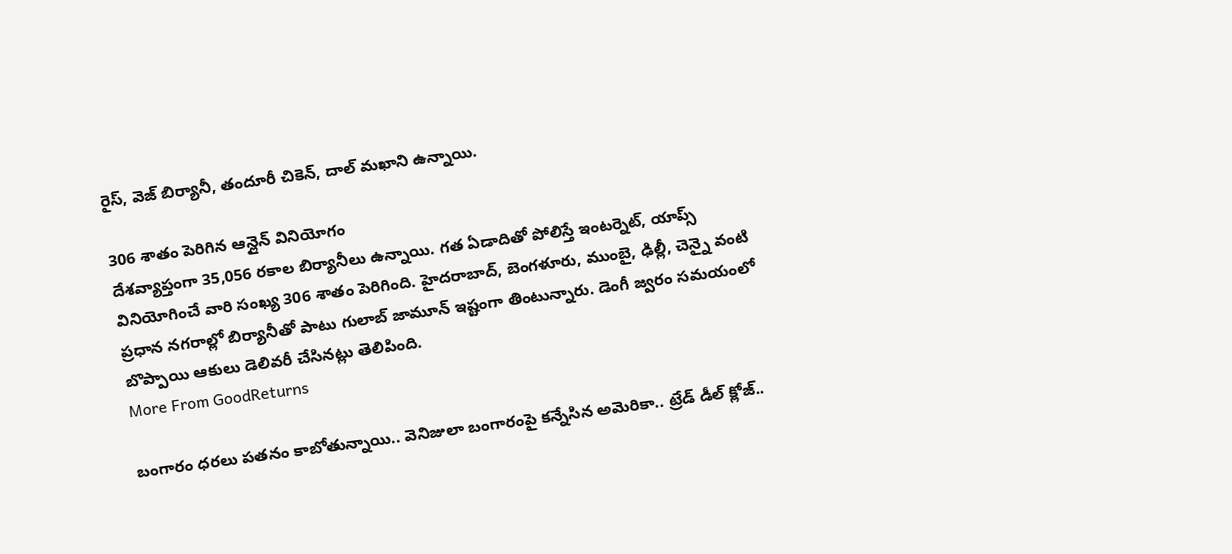రైస్, వెజ్ బిర్యానీ, తందూరీ చికెన్, దాల్ మఖాని ఉన్నాయి.

306 శాతం పెరిగిన ఆన్లైన్ వినియోగం
దేశవ్యాప్తంగా 35,056 రకాల బిర్యానీలు ఉన్నాయి. గత ఏడాదితో పోలిస్తే ఇంటర్నెట్, యాప్స్ వినియోగించే వారి సంఖ్య 306 శాతం పెరిగింది. హైదరాబాద్, బెంగళూరు, ముంబై, ఢిల్లీ, చెన్నై వంటి ప్రధాన నగరాల్లో బిర్యానీతో పాటు గులాబ్ జామూన్ ఇష్టంగా తింటున్నారు. డెంగీ జ్వరం సమయంలో బొప్పాయి ఆకులు డెలివరీ చేసినట్లు తెలిపింది.
More From GoodReturns

బంగారం ధరలు పతనం కాబోతున్నాయి.. వెనిజులా బంగారంపై కన్నేసిన అమెరికా.. ట్రేడ్ డీల్ క్లోజ్..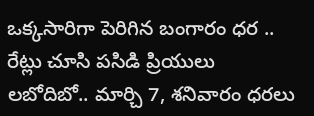ఒక్కసారిగా పెరిగిన బంగారం ధర .. రేట్లు చూసి పసిడి ప్రియులు లబోదిబో.. మార్చి 7, శనివారం ధరలు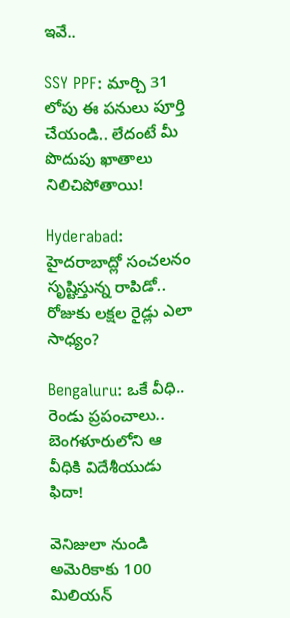ఇవే..

SSY PPF: మార్చి 31 లోపు ఈ పనులు పూర్తి చేయండి.. లేదంటే మీ పొదుపు ఖాతాలు నిలిచిపోతాయి!

Hyderabad: హైదరాబాద్లో సంచలనం సృష్టిస్తున్న రాపిడో.. రోజుకు లక్షల రైడ్లు ఎలా సాధ్యం?

Bengaluru: ఒకే వీధి.. రెండు ప్రపంచాలు.. బెంగళూరులోని ఆ వీధికి విదేశీయుడు ఫిదా!

వెనిజులా నుండి అమెరికాకు 100 మిలియన్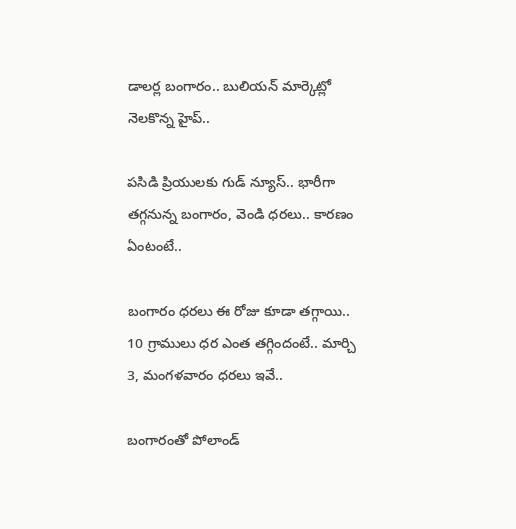డాలర్ల బంగారం.. బులియన్ మార్కెట్లో నెలకొన్న హైప్..

పసిడి ప్రియులకు గుడ్ న్యూస్.. భారీగా తగ్గనున్న బంగారం, వెండి ధరలు.. కారణం ఏంటంటే..

బంగారం ధరలు ఈ రోజు కూడా తగ్గాయి.. 10 గ్రాములు ధర ఎంత తగ్గిందంటే.. మార్చి 3, మంగళవారం ధరలు ఇవే..

బంగారంతో పోలాండ్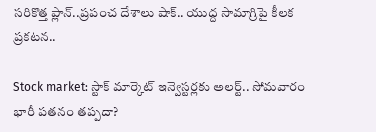సరికొత్త ప్లాన్..ప్రపంచ దేశాలు షాక్.. యుద్ద సామాగ్రిపై కీలక ప్రకటన..

Stock market: స్టాక్ మార్కెట్ ఇన్వెస్టర్లకు అలర్ట్.. సోమవారం భారీ పతనం తప్పదా?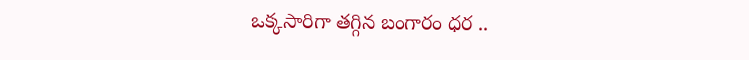ఒక్కసారిగా తగ్గిన బంగారం ధర ..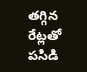తగ్గిన రేట్లతో పసిడి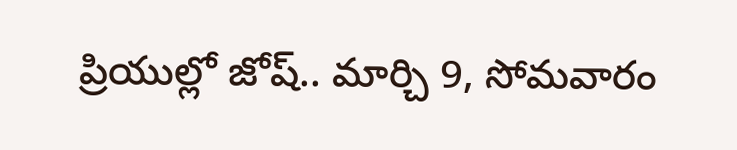ప్రియుల్లో జోష్.. మార్చి 9, సోమవారం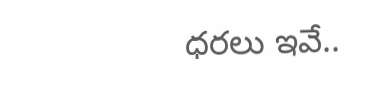ధరలు ఇవే..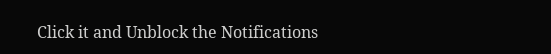Click it and Unblock the Notifications